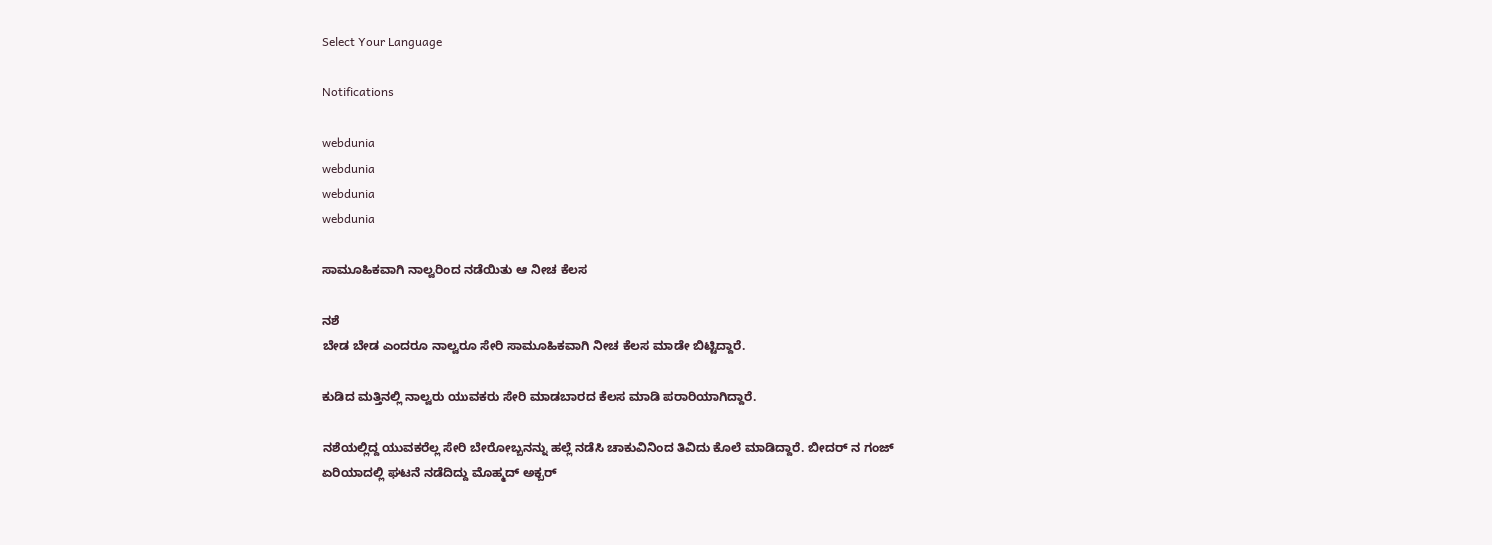Select Your Language

Notifications

webdunia
webdunia
webdunia
webdunia

ಸಾಮೂಹಿಕವಾಗಿ ನಾಲ್ವರಿಂದ ನಡೆಯಿತು ಆ ನೀಚ ಕೆಲಸ

ನಶೆ
ಬೇಡ ಬೇಡ ಎಂದರೂ ನಾಲ್ವರೂ ಸೇರಿ ಸಾಮೂಹಿಕವಾಗಿ ನೀಚ ಕೆಲಸ ಮಾಡೇ ಬಿಟ್ಟಿದ್ದಾರೆ.

ಕುಡಿದ ಮತ್ತಿನಲ್ಲಿ ನಾಲ್ವರು ಯುವಕರು ಸೇರಿ ಮಾಡಬಾರದ ಕೆಲಸ ಮಾಡಿ ಪರಾರಿಯಾಗಿದ್ದಾರೆ.

ನಶೆಯಲ್ಲಿದ್ದ ಯುವಕರೆಲ್ಲ ಸೇರಿ ಬೇರೋಬ್ಬನನ್ನು ಹಲ್ಲೆ ನಡೆಸಿ ಚಾಕುವಿನಿಂದ ತಿವಿದು ಕೊಲೆ ಮಾಡಿದ್ದಾರೆ. ಬೀದರ್ ನ ಗಂಜ್ ಏರಿಯಾದಲ್ಲಿ ಘಟನೆ ನಡೆದಿದ್ದು ಮೊಹ್ಮದ್ ಅಕ್ಬರ್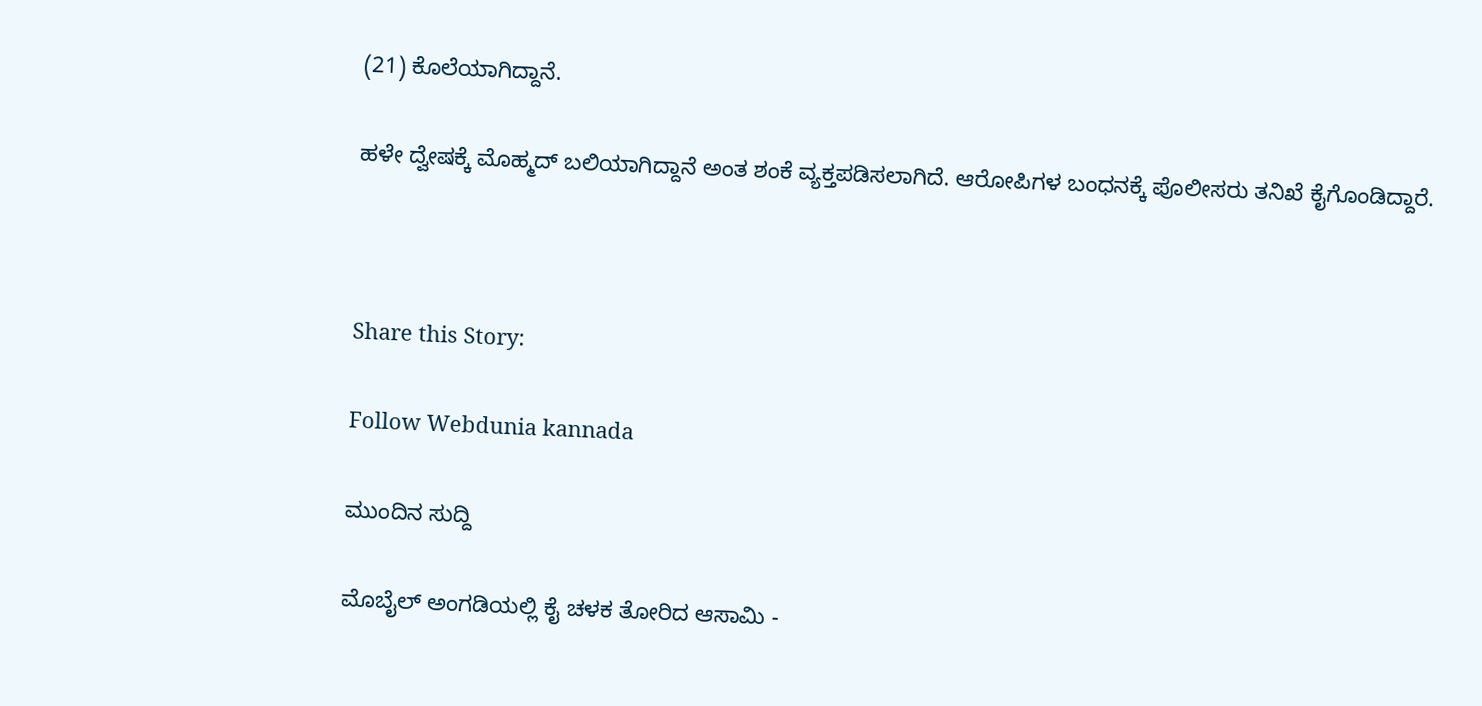(21) ಕೊಲೆಯಾಗಿದ್ದಾನೆ.

ಹಳೇ ದ್ವೇಷಕ್ಕೆ ಮೊಹ್ಮದ್ ಬಲಿಯಾಗಿದ್ದಾನೆ ಅಂತ ಶಂಕೆ ವ್ಯಕ್ತಪಡಿಸಲಾಗಿದೆ. ಆರೋಪಿಗಳ ಬಂಧನಕ್ಕೆ ಪೊಲೀಸರು ತನಿಖೆ ಕೈಗೊಂಡಿದ್ದಾರೆ.



Share this Story:

Follow Webdunia kannada

ಮುಂದಿನ ಸುದ್ದಿ

ಮೊಬೈಲ್ ಅಂಗಡಿಯಲ್ಲಿ ಕೈ ಚಳಕ ತೋರಿದ ಆಸಾಮಿ -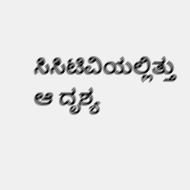ಸಿಸಿಟಿವಿಯಲ್ಲಿತ್ತು ಆ ದೃಶ್ಯ